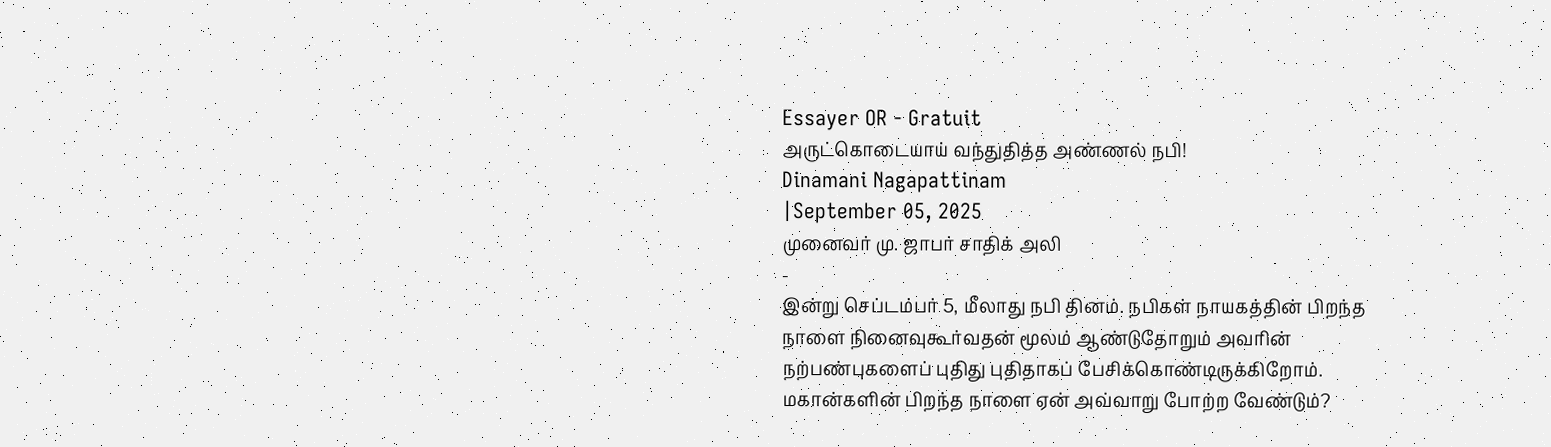Essayer OR - Gratuit
அருட்கொடையாய் வந்துதித்த அண்ணல் நபி!
Dinamani Nagapattinam
|September 05, 2025
முனைவர் மு. ஜாபர் சாதிக் அலி
-
இன்று செப்டம்பர் 5, மீலாது நபி தினம். நபிகள் நாயகத்தின் பிறந்த நாளை நினைவுகூர்வதன் மூலம் ஆண்டுதோறும் அவரின் நற்பண்புகளைப் புதிது புதிதாகப் பேசிக்கொண்டிருக்கிறோம். மகான்களின் பிறந்த நாளை ஏன் அவ்வாறு போற்ற வேண்டும்?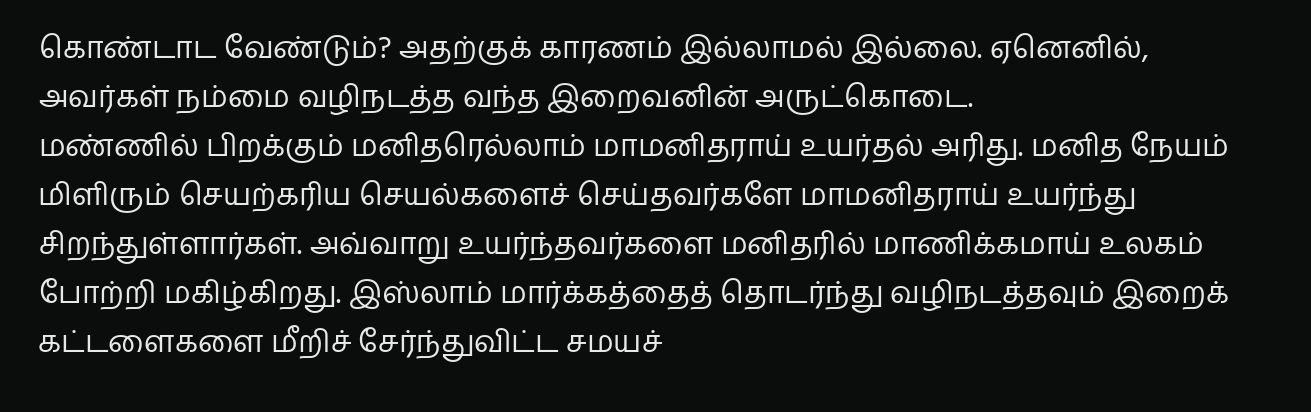கொண்டாட வேண்டும்? அதற்குக் காரணம் இல்லாமல் இல்லை. ஏனெனில், அவர்கள் நம்மை வழிநடத்த வந்த இறைவனின் அருட்கொடை.
மண்ணில் பிறக்கும் மனிதரெல்லாம் மாமனிதராய் உயர்தல் அரிது. மனித நேயம் மிளிரும் செயற்கரிய செயல்களைச் செய்தவர்களே மாமனிதராய் உயர்ந்து சிறந்துள்ளார்கள். அவ்வாறு உயர்ந்தவர்களை மனிதரில் மாணிக்கமாய் உலகம் போற்றி மகிழ்கிறது. இஸ்லாம் மார்க்கத்தைத் தொடர்ந்து வழிநடத்தவும் இறைக் கட்டளைகளை மீறிச் சேர்ந்துவிட்ட சமயச்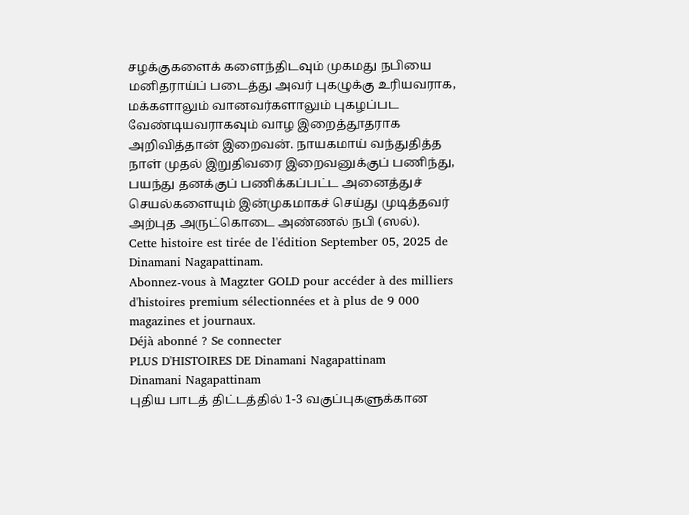சழக்குகளைக் களைந்திடவும் முகமது நபியை மனிதராய்ப் படைத்து அவர் புகழுக்கு உரியவராக, மக்களாலும் வானவர்களாலும் புகழப்பட வேண்டியவராகவும் வாழ இறைத்தூதராக அறிவித்தான் இறைவன். நாயகமாய் வந்துதித்த நாள் முதல் இறுதிவரை இறைவனுக்குப் பணிந்து, பயந்து தனக்குப் பணிக்கப்பட்ட அனைத்துச் செயல்களையும் இன்முகமாகச் செய்து முடித்தவர் அற்புத அருட்கொடை அண்ணல் நபி (ஸல்).
Cette histoire est tirée de l'édition September 05, 2025 de Dinamani Nagapattinam.
Abonnez-vous à Magzter GOLD pour accéder à des milliers d'histoires premium sélectionnées et à plus de 9 000 magazines et journaux.
Déjà abonné ? Se connecter
PLUS D'HISTOIRES DE Dinamani Nagapattinam
Dinamani Nagapattinam
புதிய பாடத் திட்டத்தில் 1-3 வகுப்புகளுக்கான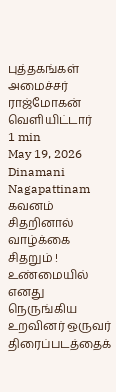புத்தகங்கள்
அமைச்சர் ராஜ்மோகன் வெளியிட்டார்
1 min
May 19, 2026
Dinamani Nagapattinam
கவனம் சிதறினால் வாழ்க்கை சிதறும் !
உண்மையில் எனது நெருங்கிய உறவினர் ஒருவர் திரைப்படத்தைக்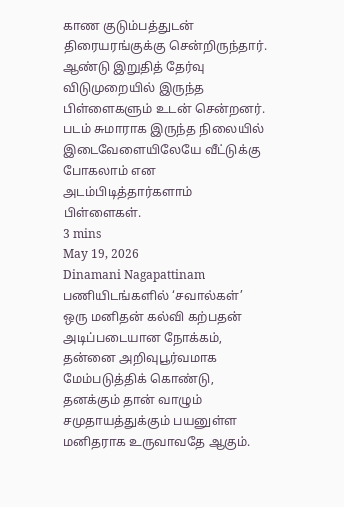காண குடும்பத்துடன் திரையரங்குக்கு சென்றிருந்தார். ஆண்டு இறுதித் தேர்வு விடுமுறையில் இருந்த பிள்ளைகளும் உடன் சென்றனர். படம் சுமாராக இருந்த நிலையில் இடைவேளையிலேயே வீட்டுக்கு போகலாம் என அடம்பிடித்தார்களாம் பிள்ளைகள்.
3 mins
May 19, 2026
Dinamani Nagapattinam
பணியிடங்களில் ‘சவால்கள்’
ஒரு மனிதன் கல்வி கற்பதன் அடிப்படையான நோக்கம், தன்னை அறிவுபூர்வமாக மேம்படுத்திக் கொண்டு, தனக்கும் தான் வாழும் சமுதாயத்துக்கும் பயனுள்ள மனிதராக உருவாவதே ஆகும்.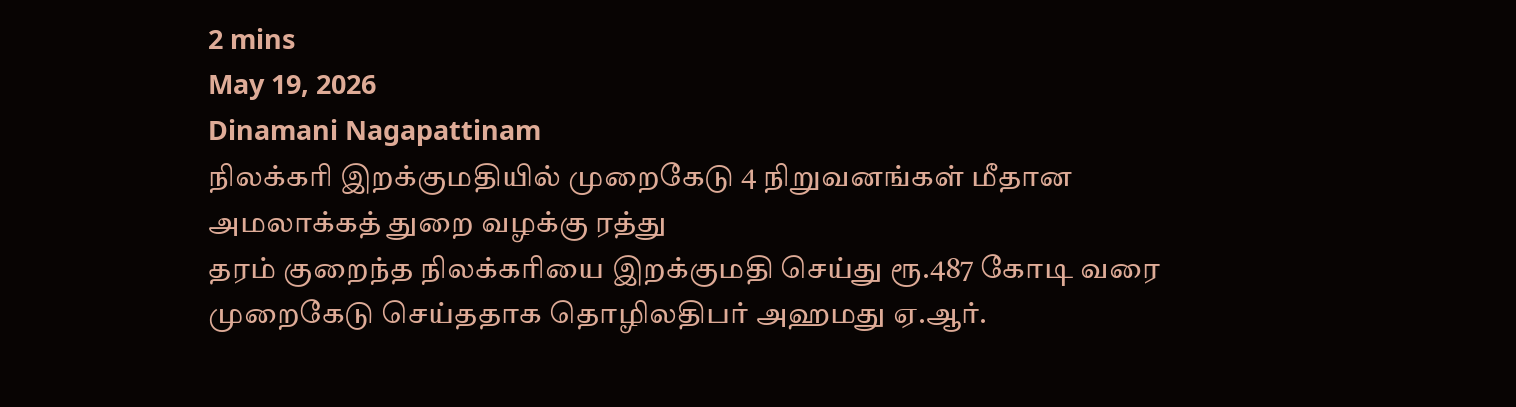2 mins
May 19, 2026
Dinamani Nagapattinam
நிலக்கரி இறக்குமதியில் முறைகேடு 4 நிறுவனங்கள் மீதான அமலாக்கத் துறை வழக்கு ரத்து
தரம் குறைந்த நிலக்கரியை இறக்குமதி செய்து ரூ.487 கோடி வரை முறைகேடு செய்ததாக தொழிலதிபர் அஹமது ஏ.ஆர்.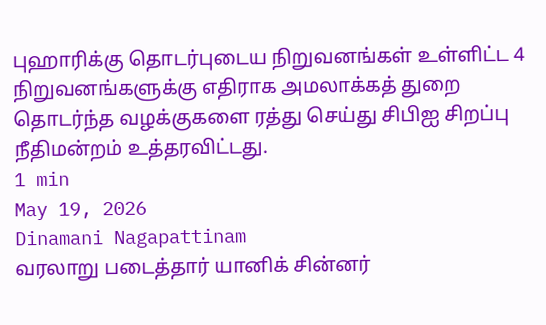புஹாரிக்கு தொடர்புடைய நிறுவனங்கள் உள்ளிட்ட 4 நிறுவனங்களுக்கு எதிராக அமலாக்கத் துறை தொடர்ந்த வழக்குகளை ரத்து செய்து சிபிஐ சிறப்பு நீதிமன்றம் உத்தரவிட்டது.
1 min
May 19, 2026
Dinamani Nagapattinam
வரலாறு படைத்தார் யானிக் சின்னர்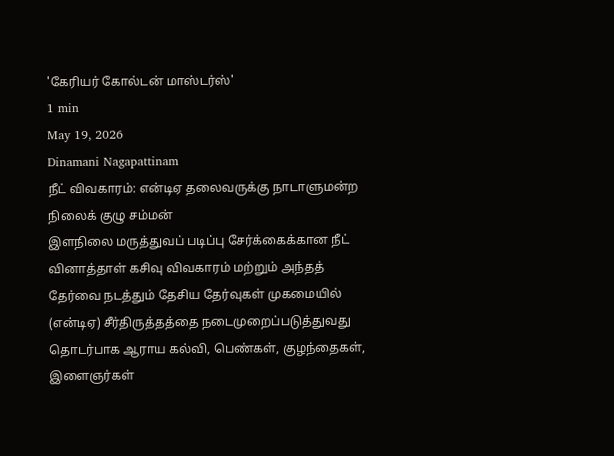'கேரியர் கோல்டன் மாஸ்டர்ஸ்'
1 min
May 19, 2026
Dinamani Nagapattinam
நீட் விவகாரம்: என்டிஏ தலைவருக்கு நாடாளுமன்ற நிலைக் குழு சம்மன்
இளநிலை மருத்துவப் படிப்பு சேர்க்கைக்கான நீட் வினாத்தாள் கசிவு விவகாரம் மற்றும் அந்தத் தேர்வை நடத்தும் தேசிய தேர்வுகள் முகமையில் (என்டிஏ) சீர்திருத்தத்தை நடைமுறைப்படுத்துவது தொடர்பாக ஆராய கல்வி, பெண்கள், குழந்தைகள், இளைஞர்கள்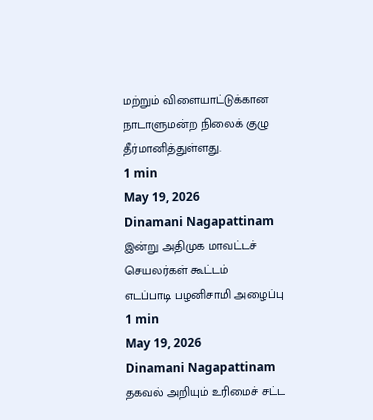மற்றும் விளையாட்டுக்கான நாடாளுமன்ற நிலைக் குழு தீர்மானித்துள்ளது.
1 min
May 19, 2026
Dinamani Nagapattinam
இன்று அதிமுக மாவட்டச் செயலர்கள் கூட்டம்
எடப்பாடி பழனிசாமி அழைப்பு
1 min
May 19, 2026
Dinamani Nagapattinam
தகவல் அறியும் உரிமைச் சட்ட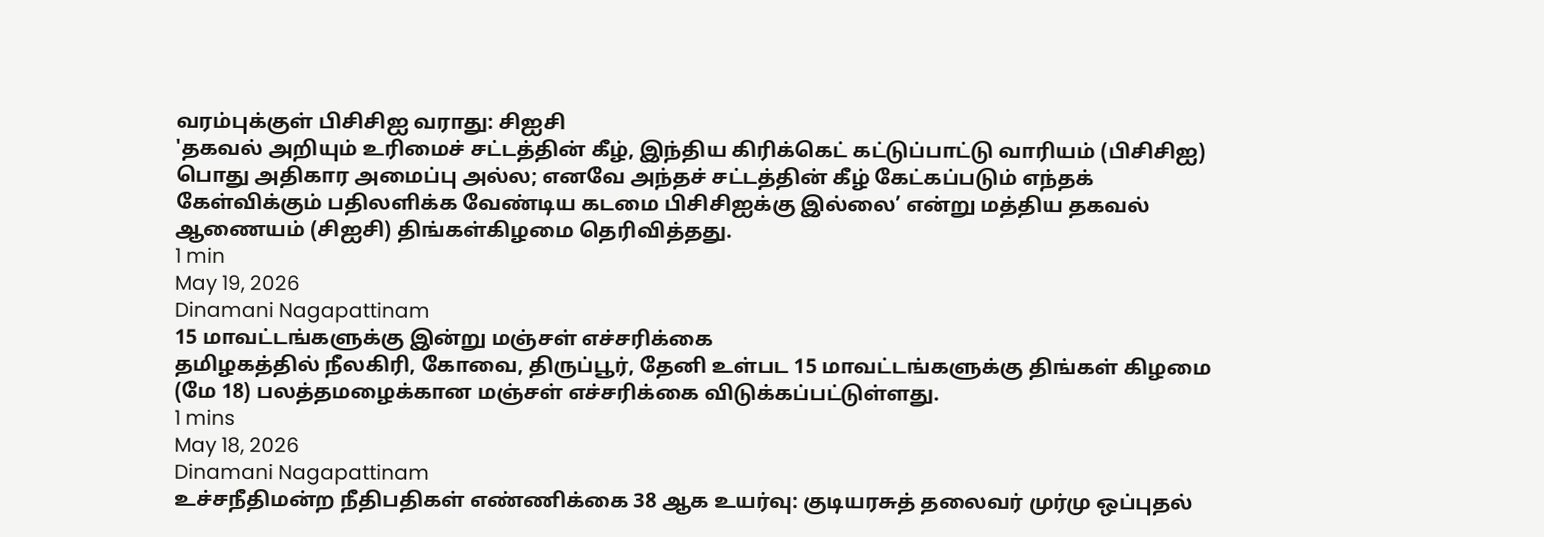வரம்புக்குள் பிசிசிஐ வராது: சிஐசி
'தகவல் அறியும் உரிமைச் சட்டத்தின் கீழ், இந்திய கிரிக்கெட் கட்டுப்பாட்டு வாரியம் (பிசிசிஐ) பொது அதிகார அமைப்பு அல்ல; எனவே அந்தச் சட்டத்தின் கீழ் கேட்கப்படும் எந்தக் கேள்விக்கும் பதிலளிக்க வேண்டிய கடமை பிசிசிஐக்கு இல்லை’ என்று மத்திய தகவல் ஆணையம் (சிஐசி) திங்கள்கிழமை தெரிவித்தது.
1 min
May 19, 2026
Dinamani Nagapattinam
15 மாவட்டங்களுக்கு இன்று மஞ்சள் எச்சரிக்கை
தமிழகத்தில் நீலகிரி, கோவை, திருப்பூர், தேனி உள்பட 15 மாவட்டங்களுக்கு திங்கள் கிழமை (மே 18) பலத்தமழைக்கான மஞ்சள் எச்சரிக்கை விடுக்கப்பட்டுள்ளது.
1 mins
May 18, 2026
Dinamani Nagapattinam
உச்சநீதிமன்ற நீதிபதிகள் எண்ணிக்கை 38 ஆக உயர்வு: குடியரசுத் தலைவர் முர்மு ஒப்புதல்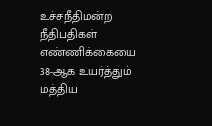உச்சநீதிமன்ற நீதிபதிகள் எண்ணிக்கையை 38-ஆக உயர்த்தும் மத்திய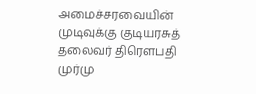அமைச்சரவையின் முடிவுக்கு குடியரசுத் தலைவர் திரௌபதி முர்மு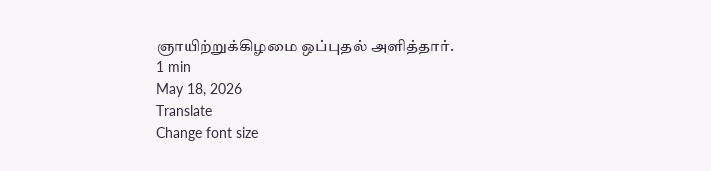ஞாயிற்றுக்கிழமை ஒப்புதல் அளித்தார்.
1 min
May 18, 2026
Translate
Change font size